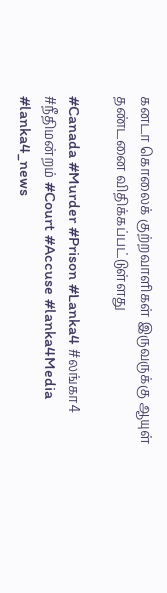கனடா கொலைக் குற்றவாளிகள் இருவருக்கு ஆயுள் தண்டனை விதிக்கப்பட்டுள்ளது

#Canada #Murder #Prison #Lanka4 #லங்கா4 #நீதிமன்றம் #Court #Accuse #lanka4Media #lanka4_news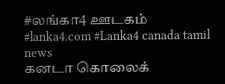#லங்கா4 ஊடகம் #lanka4.com #Lanka4 canada tamil news
கனடா கொலைக்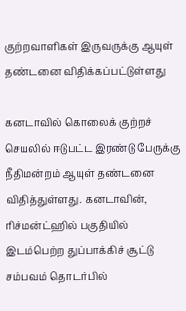குற்றவாளிகள் இருவருக்கு ஆயுள் தண்டனை விதிக்கப்பட்டுள்ளது

கனடாவில் கொலைக் குற்றச் செயலில் ஈடுபட்ட இரண்டு பேருக்கு நீதிமன்றம் ஆயுள் தண்டனை விதித்துள்ளது. கனடாவின், ரிச்மன்ட்ஹில் பகுதியில் இடம்பெற்ற துப்பாக்கிச் சூட்டு சம்பவம் தொடர்பில்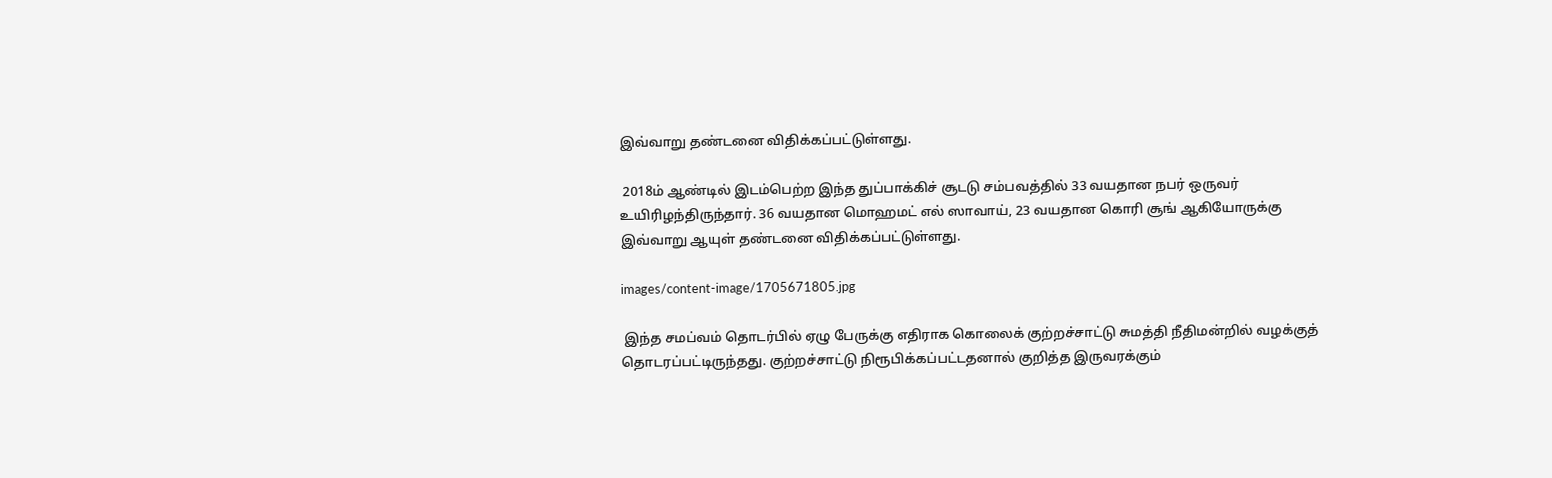இவ்வாறு தண்டனை விதிக்கப்பட்டுள்ளது.

 2018ம் ஆண்டில் இடம்பெற்ற இந்த துப்பாக்கிச் சூடடு சம்பவத்தில் 33 வயதான நபர் ஒருவர் உயிரிழந்திருந்தார். 36 வயதான மொஹமட் எல் ஸாவாய், 23 வயதான கொரி சூங் ஆகியோருக்கு இவ்வாறு ஆயுள் தண்டனை விதிக்கப்பட்டுள்ளது.

images/content-image/1705671805.jpg

 இந்த சமப்வம் தொடர்பில் ஏழு பேருக்கு எதிராக கொலைக் குற்றச்சாட்டு சுமத்தி நீதிமன்றில் வழக்குத் தொடரப்பட்டிருந்தது. குற்றச்சாட்டு நிரூபிக்கப்பட்டதனால் குறித்த இருவரக்கும்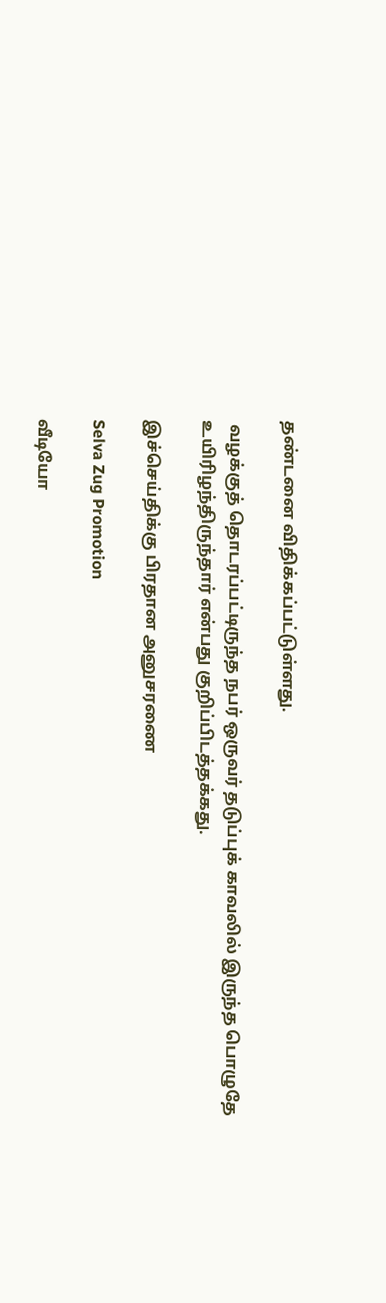தண்டனை விதிக்கப்பட்டுள்ளது.

 வழக்குத் தொடரப்பட்டிருந்த நபர் ஒருவர் தடுப்புக் காவலில் இருந்த பொழுதே உயிரிழந்திருந்தார் என்பது குறிப்பிடத்தக்கது.

இச்செய்திக்கு பிரதான அனுசரணை

Selva Zug Promotion

வீடியோ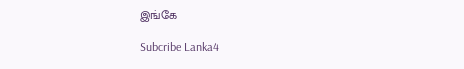இங்கே

Subcribe Lanka4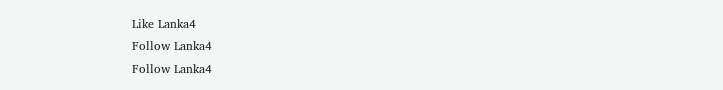Like Lanka4
Follow Lanka4
Follow Lanka4